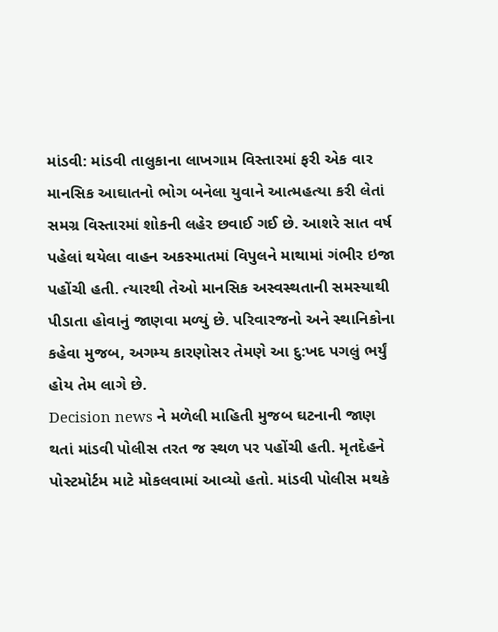માંડવી: માંડવી તાલુકાના લાખગામ વિસ્તારમાં ફરી એક વાર માનસિક આઘાતનો ભોગ બનેલા યુવાને આત્મહત્યા કરી લેતાં સમગ્ર વિસ્તારમાં શોકની લહેર છવાઈ ગઈ છે. આશરે સાત વર્ષ પહેલાં થયેલા વાહન અકસ્માતમાં વિપુલને માથામાં ગંભીર ઇજા પહોંચી હતી. ત્યારથી તેઓ માનસિક અસ્વસ્થતાની સમસ્યાથી પીડાતા હોવાનું જાણવા મળ્યું છે. પરિવારજનો અને સ્થાનિકોના કહેવા મુજબ, અગમ્ય કારણોસર તેમણે આ દુ:ખદ પગલું ભર્યું હોય તેમ લાગે છે.
Decision news ને મળેલી માહિતી મુજબ ઘટનાની જાણ થતાં માંડવી પોલીસ તરત જ સ્થળ પર પહોંચી હતી. મૃતદેહને પોસ્ટમોર્ટમ માટે મોકલવામાં આવ્યો હતો. માંડવી પોલીસ મથકે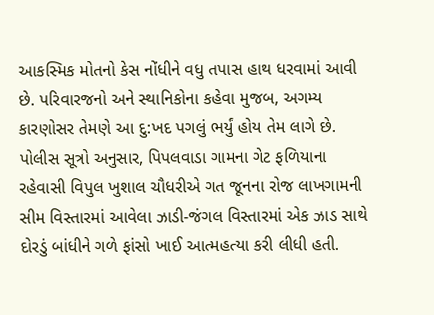આકસ્મિક મોતનો કેસ નોંધીને વધુ તપાસ હાથ ધરવામાં આવી છે. પરિવારજનો અને સ્થાનિકોના કહેવા મુજબ, અગમ્ય કારણોસર તેમણે આ દુ:ખદ પગલું ભર્યું હોય તેમ લાગે છે.
પોલીસ સૂત્રો અનુસાર, પિપલવાડા ગામના ગેટ ફળિયાના રહેવાસી વિપુલ ખુશાલ ચૌધરીએ ગત જૂનના રોજ લાખગામની સીમ વિસ્તારમાં આવેલા ઝાડી-જંગલ વિસ્તારમાં એક ઝાડ સાથે દોરડું બાંધીને ગળે ફાંસો ખાઈ આત્મહત્યા કરી લીધી હતી.